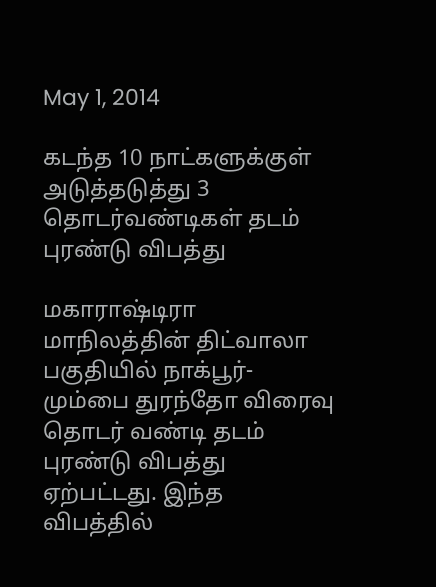May 1, 2014

கடந்த 10 நாட்களுக்குள் அடுத்தடுத்து 3 தொடர்வண்டிகள் தடம் புரண்டு விபத்து

மகாராஷ்டிரா மாநிலத்தின் திட்வாலா பகுதியில் நாக்பூர்-மும்பை துரந்தோ விரைவு தொடர் வண்டி தடம் புரண்டு விபத்து ஏற்பட்டது. இந்த விபத்தில்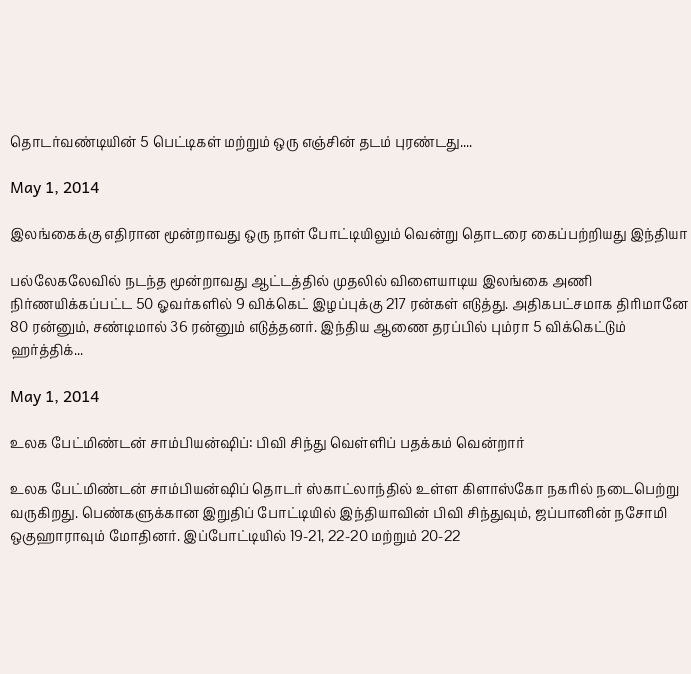தொடர்வண்டியின் 5 பெட்டிகள் மற்றும் ஒரு எஞ்சின் தடம் புரண்டது....

May 1, 2014

இலங்கைக்கு எதிரான மூன்றாவது ஒரு நாள் போட்டியிலும் வென்று தொடரை கைப்பற்றியது இந்தியா

பல்லேகலேவில் நடந்த மூன்றாவது ஆட்டத்தில் முதலில் விளையாடிய இலங்கை அணி நிர்ணயிக்கப்பட்ட 50 ஓவர்களில் 9 விக்கெட் இழப்புக்கு 217 ரன்கள் எடுத்து. அதிகபட்சமாக திரிமானே 80 ரன்னும், சண்டிமால் 36 ரன்னும் எடுத்தனர். இந்திய ஆணை தரப்பில் பும்ரா 5 விக்கெட்டும் ஹர்த்திக்...

May 1, 2014

உலக பேட்மிண்டன் சாம்பியன்ஷிப்: பிவி சிந்து வெள்ளிப் பதக்கம் வென்றார்

உலக பேட்மிண்டன் சாம்பியன்ஷிப் தொடர் ஸ்காட்லாந்தில் உள்ள கிளாஸ்கோ நகரில் நடைபெற்று வருகிறது. பெண்களுக்கான இறுதிப் போட்டியில் இந்தியாவின் பிவி சிந்துவும், ஜப்பானின் நசோமி ஒகுஹாராவும் மோதினர். இப்போட்டியில் 19-21, 22-20 மற்றும் 20-22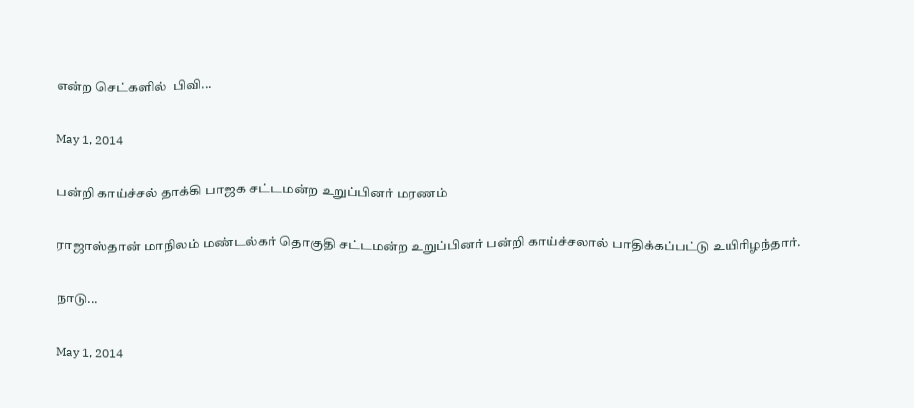என்ற செட்களில்  பிவி...

May 1, 2014

பன்றி காய்ச்சல் தாக்கி பாஜக சட்டமன்ற உறுப்பினர் மரணம்

ராஜாஸ்தான் மாநிலம் மண்டல்கர் தொகுதி சட்டமன்ற உறுப்பினர் பன்றி காய்ச்சலால் பாதிக்கப்பட்டு உயிரிழந்தார்.

நாடு...

May 1, 2014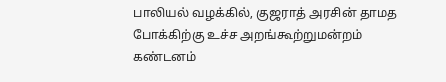பாலியல் வழக்கில், குஜராத் அரசின் தாமத போக்கிற்கு உச்ச அறங்கூற்றுமன்றம் கண்டனம்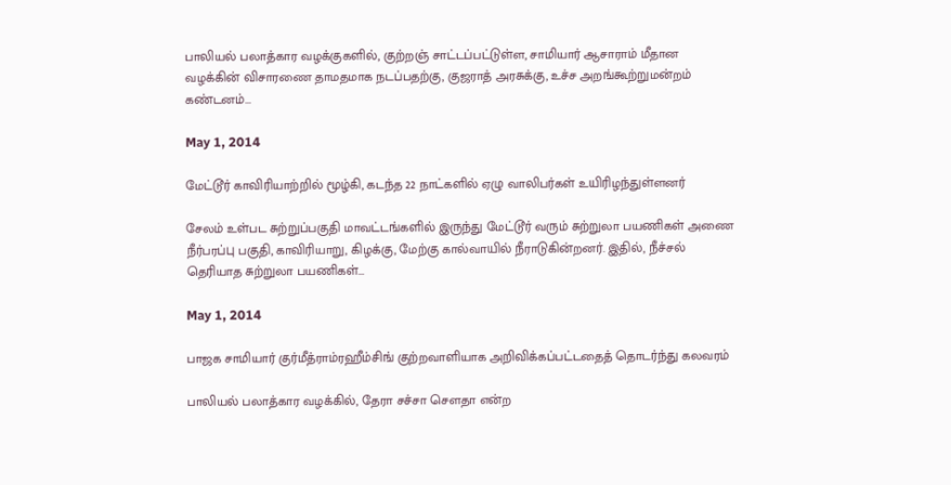பாலியல் பலாத்கார வழக்குகளில், குற்றஞ் சாட்டப்பட்டுள்ள, சாமியார் ஆசாராம் மீதான வழக்கின் விசாரணை தாமதமாக நடப்பதற்கு, குஜராத் அரசுக்கு, உச்ச அறங்கூற்றுமன்றம் கண்டனம்...

May 1, 2014

மேட்டூர் காவிரியாற்றில் மூழ்கி, கடந்த 22 நாட்களில் ஏழு வாலிபர்கள் உயிரிழந்துள்ளனர்

சேலம் உள்பட சுற்றுப்பகுதி மாவட்டங்களில் இருந்து மேட்டூர் வரும் சுற்றுலா பயணிகள் அணை நீர்பரப்பு பகுதி, காவிரியாறு, கிழக்கு, மேற்கு கால்வாயில் நீராடுகின்றனர். இதில், நீச்சல் தெரியாத சுற்றுலா பயணிகள்...

May 1, 2014

பாஜக சாமியார் குர்மீத்ராம்ரஹீம்சிங் குற்றவாளியாக அறிவிக்கப்பட்டதைத் தொடர்ந்து கலவரம்

பாலியல் பலாத்கார வழக்கில், தேரா சச்சா சௌதா என்ற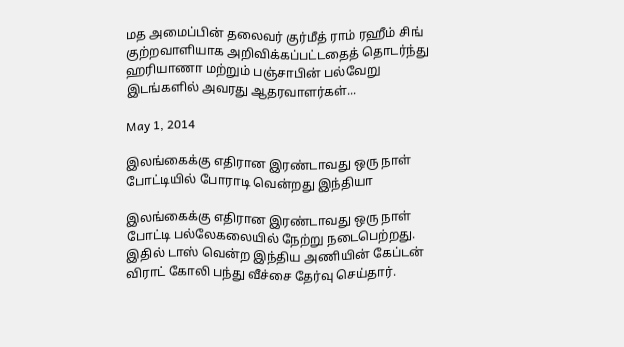மத அமைப்பின் தலைவர் குர்மீத் ராம் ரஹீம் சிங் குற்றவாளியாக அறிவிக்கப்பட்டதைத் தொடர்ந்து ஹரியாணா மற்றும் பஞ்சாபின் பல்வேறு இடங்களில் அவரது ஆதரவாளர்கள்...

May 1, 2014

இலங்கைக்கு எதிரான இரண்டாவது ஒரு நாள் போட்டியில் போராடி வென்றது இந்தியா

இலங்கைக்கு எதிரான இரண்டாவது ஒரு நாள் போட்டி பல்லேகலையில் நேற்று நடைபெற்றது. இதில் டாஸ் வென்ற இந்திய அணியின் கேப்டன் விராட் கோலி பந்து வீச்சை தேர்வு செய்தார்.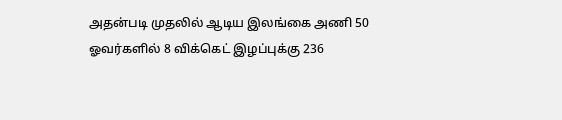அதன்படி முதலில் ஆடிய இலங்கை அணி 50 ஓவர்களில் 8 விக்கெட் இழப்புக்கு 236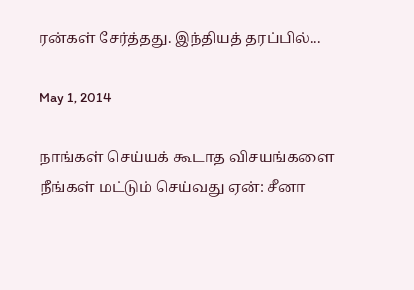ரன்கள் சேர்த்தது. இந்தியத் தரப்பில்...

May 1, 2014

நாங்கள் செய்யக் கூடாத விசயங்களை நீங்கள் மட்டும் செய்வது ஏன்: சீனா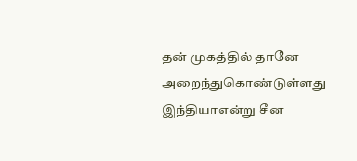தன் முகத்தில் தானே அறைந்துகொண்டுள்ளது இந்தியாஎன்று சீன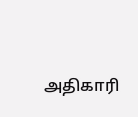அதிகாரி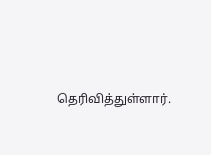தெரிவித்துள்ளார்.